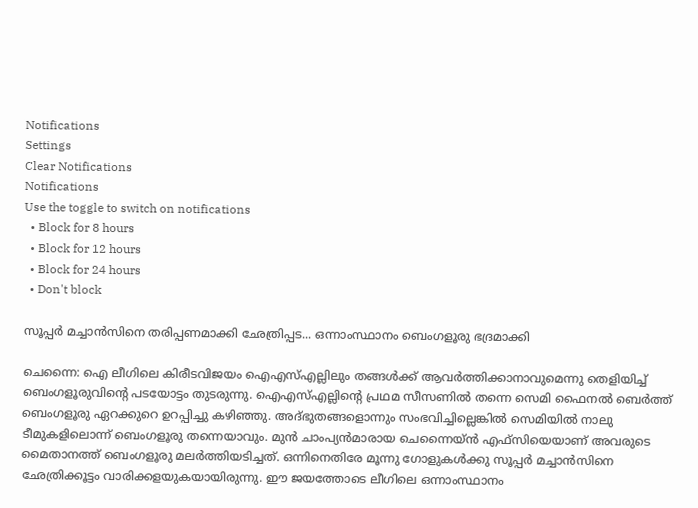Notifications
Settings
Clear Notifications
Notifications
Use the toggle to switch on notifications
  • Block for 8 hours
  • Block for 12 hours
  • Block for 24 hours
  • Don't block

സൂപ്പര്‍ മച്ചാന്‍സിനെ തരിപ്പണമാക്കി ഛേത്രിപ്പട... ഒന്നാംസ്ഥാനം ബെംഗളൂരു ഭദ്രമാക്കി

ചെന്നൈ: ഐ ലീഗിലെ കിരീടവിജയം ഐഎസ്എല്ലിലും തങ്ങള്‍ക്ക് ആവര്‍ത്തിക്കാനാവുമെന്നു തെളിയിച്ച് ബെംഗളൂരുവിന്റെ പടയോട്ടം തുടരുന്നു. ഐഎസ്എല്ലിന്റെ പ്രഥമ സീസണില്‍ തന്നെ സെമി ഫൈനല്‍ ബെര്‍ത്ത് ബെംഗളൂരു ഏറക്കുറെ ഉറപ്പിച്ചു കഴിഞ്ഞു. അദ്ഭുതങ്ങളൊന്നും സംഭവിച്ചില്ലെങ്കില്‍ സെമിയില്‍ നാലു ടീമുകളിലൊന്ന് ബെംഗളൂരു തന്നെയാവും. മുന്‍ ചാംപ്യന്‍മാരായ ചെന്നൈയ്ന്‍ എഫ്‌സിയെയാണ് അവരുടെ മൈതാനത്ത് ബെംഗളൂരു മലര്‍ത്തിയടിച്ചത്. ഒന്നിനെതിരേ മൂന്നു ഗോളുകള്‍ക്കു സൂപ്പര്‍ മച്ചാന്‍സിനെ ഛേത്രിക്കൂട്ടം വാരിക്കളയുകയായിരുന്നു. ഈ ജയത്തോടെ ലീഗിലെ ഒന്നാംസ്ഥാനം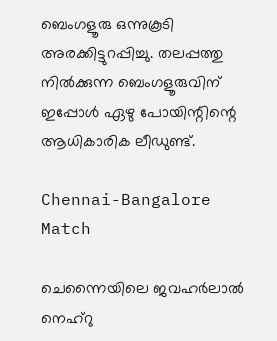ബെംഗളൂരു ഒന്നുകൂടി അരക്കിട്ടുറപ്പിച്ചു. തലപ്പത്തു നില്‍ക്കുന്ന ബെംഗളൂരുവിന് ഇപ്പോള്‍ ഏഴു പോയിന്റിന്റെ ആധികാരിക ലീഡുണ്ട്.

Chennai-Bangalore Match

ചെന്നൈയിലെ ജവഹര്‍ലാല്‍ നെഹ്‌റു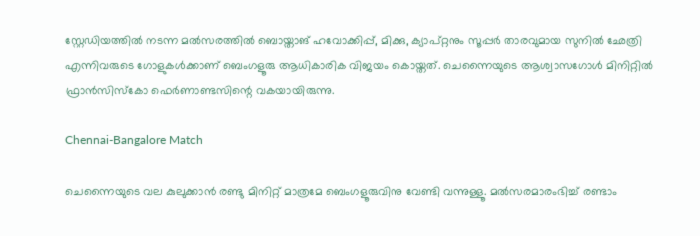സ്റ്റേഡിയത്തില്‍ നടന്ന മല്‍സരത്തില്‍ ബൊയ്താങ് ഹവോക്കിപ്പ്, മിക്കു, ക്യാപ്റ്റനും സൂപ്പര്‍ താരവുമായ സുനില്‍ ഛേത്രി എന്നിവരുടെ ഗോളുകള്‍ക്കാണ് ബെംഗളൂരു ആധികാരിക വിജയം കൊയ്തത്. ചെന്നൈയുടെ ആശ്വാസഗോള്‍ മിനിറ്റില്‍ ഫ്രാന്‍സിസ്‌കോ ഫെര്‍ണാണ്ടസിന്റെ വകയായിരുന്നു.

Chennai-Bangalore Match

ചെന്നൈയുടെ വല കുലുക്കാന്‍ രണ്ടു മിനിറ്റ് മാത്രമേ ബെംഗളൂരുവിനു വേണ്ടി വന്നുള്ളൂ. മല്‍സരമാരംഭിച്ച് രണ്ടാം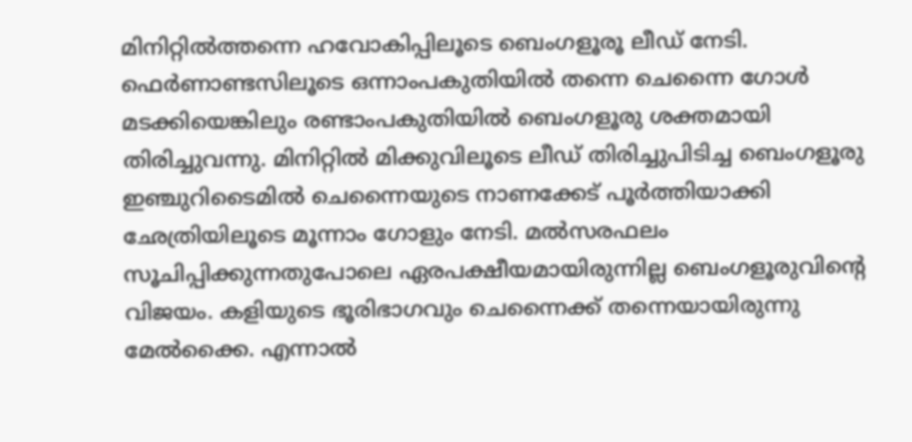മിനിറ്റില്‍ത്തന്നെ ഹവോകിപ്പിലൂടെ ബെംഗളൂരൂ ലീഡ് നേടി. ഫെര്‍ണാണ്ടസിലൂടെ ഒന്നാംപകുതിയില്‍ തന്നെ ചെന്നൈ ഗോള്‍ മടക്കിയെങ്കിലും രണ്ടാംപകുതിയില്‍ ബെംഗളൂരു ശക്തമായി തിരിച്ചുവന്നു. മിനിറ്റില്‍ മിക്കുവിലൂടെ ലീഡ് തിരിച്ചുപിടിച്ച ബെംഗളൂരു ഇഞ്ചുറിടൈമില്‍ ചെന്നൈയുടെ നാണക്കേട് പൂര്‍ത്തിയാക്കി ഛേത്രിയിലൂടെ മൂന്നാം ഗോളും നേടി. മല്‍സരഫലം സൂചിപ്പിക്കുന്നതുപോലെ ഏരപക്ഷീയമായിരുന്നില്ല ബെംഗളൂരുവിന്റെ വിജയം. കളിയുടെ ഭൂരിഭാഗവും ചെന്നൈക്ക് തന്നെയായിരുന്നു മേല്‍ക്കൈ. എന്നാല്‍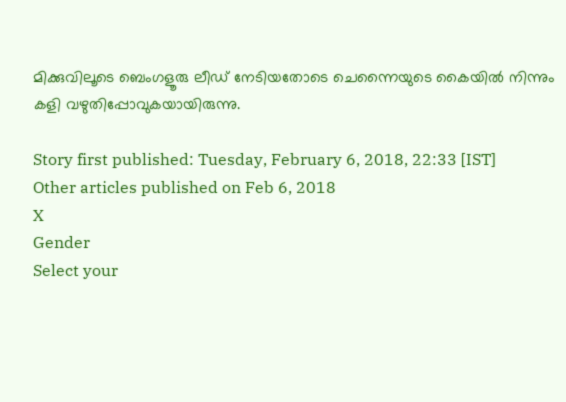മിക്കുവിലൂടെ ബെംഗളൂരു ലീഡ് നേടിയതോടെ ചെന്നൈയുടെ കൈയില്‍ നിന്നും കളി വഴുതിപ്പോവുകയായിരുന്നു.

Story first published: Tuesday, February 6, 2018, 22:33 [IST]
Other articles published on Feb 6, 2018
X
Gender
Select your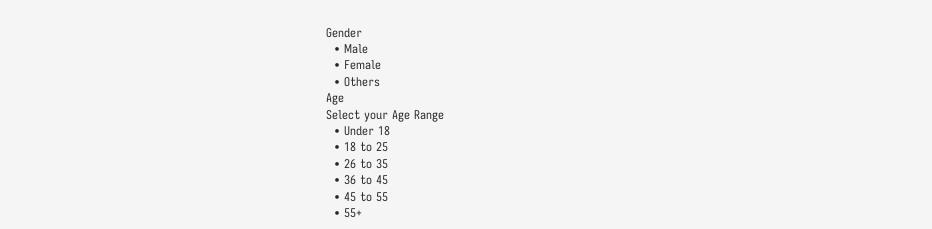Gender
  • Male
  • Female
  • Others
Age
Select your Age Range
  • Under 18
  • 18 to 25
  • 26 to 35
  • 36 to 45
  • 45 to 55
  • 55+